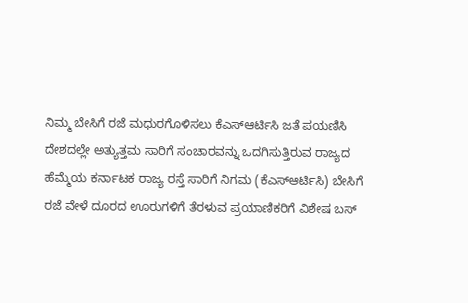ನಿಮ್ಮ ಬೇಸಿಗೆ ರಜೆ ಮಧುರಗೊಳಿಸಲು ಕೆಎಸ್ಆರ್ಟಿಸಿ ಜತೆ ಪಯಣಿಸಿ
ದೇಶದಲ್ಲೇ ಅತ್ಯುತ್ತಮ ಸಾರಿಗೆ ಸಂಚಾರವನ್ನು ಒದಗಿಸುತ್ತಿರುವ ರಾಜ್ಯದ ಹೆಮ್ಮೆಯ ಕರ್ನಾಟಕ ರಾಜ್ಯ ರಸ್ತೆ ಸಾರಿಗೆ ನಿಗಮ (ಕೆಎಸ್ಆರ್ಟಿಸಿ) ಬೇಸಿಗೆ ರಜೆ ವೇಳೆ ದೂರದ ಊರುಗಳಿಗೆ ತೆರಳುವ ಪ್ರಯಾಣಿಕರಿಗೆ ವಿಶೇಷ ಬಸ್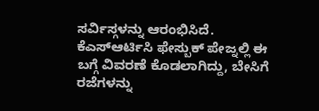ಸರ್ವಿಸ್ಗಳನ್ನು ಆರಂಭಿಸಿದೆ.
ಕೆಎಸ್ಆರ್ಟಿಸಿ ಫೇಸ್ಬುಕ್ ಪೇಜ್ನಲ್ಲಿ ಈ ಬಗ್ಗೆ ವಿವರಣೆ ಕೊಡಲಾಗಿದ್ದು, ಬೇಸಿಗೆ ರಜೆಗಳನ್ನು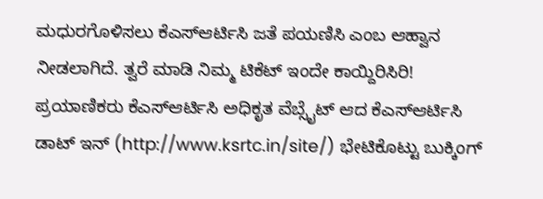ಮಧುರಗೊಳಿಸಲು ಕೆಎಸ್ಆರ್ಟಿಸಿ ಜತೆ ಪಯಣಿಸಿ ಎಂಬ ಆಹ್ವಾನ ನೀಡಲಾಗಿದೆ. ತ್ವರೆ ಮಾಡಿ ನಿಮ್ಮ ಟಿಕೆಟ್ ಇಂದೇ ಕಾಯ್ದಿರಿಸಿರಿ!
ಪ್ರಯಾಣಿಕರು ಕೆಎಸ್ಆರ್ಟಿಸಿ ಅಧಿಕೃತ ವೆಬ್ಸೈಟ್ ಆದ ಕೆಎಸ್ಆರ್ಟಿಸಿ ಡಾಟ್ ಇನ್ (http://www.ksrtc.in/site/) ಭೇಟಿಕೊಟ್ಟು ಬುಕ್ಕಿಂಗ್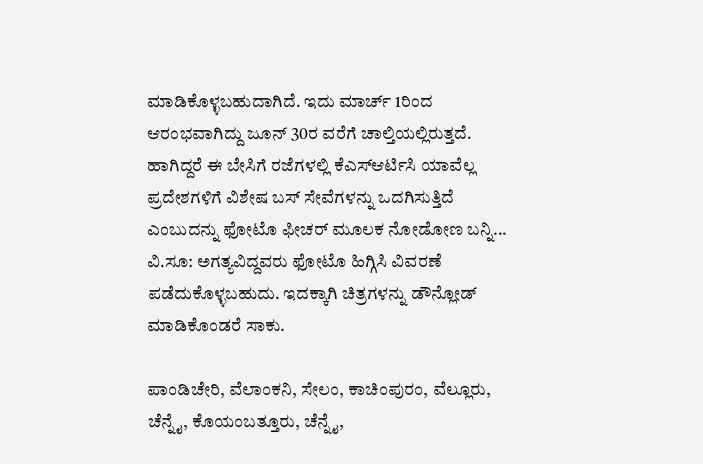ಮಾಡಿಕೊಳ್ಳಬಹುದಾಗಿದೆ. ಇದು ಮಾರ್ಚ್ 1ರಿಂದ ಆರಂಭವಾಗಿದ್ದು ಜೂನ್ 30ರ ವರೆಗೆ ಚಾಲ್ತಿಯಲ್ಲಿರುತ್ತದೆ.
ಹಾಗಿದ್ದರೆ ಈ ಬೇಸಿಗೆ ರಜೆಗಳಲ್ಲಿ ಕೆಎಸ್ಆರ್ಟಿಸಿ ಯಾವೆಲ್ಲ ಪ್ರದೇಶಗಳಿಗೆ ವಿಶೇಷ ಬಸ್ ಸೇವೆಗಳನ್ನು ಒದಗಿಸುತ್ತಿದೆ ಎಂಬುದನ್ನು ಫೋಟೊ ಫೀಚರ್ ಮೂಲಕ ನೋಡೋಣ ಬನ್ನಿ...
ವಿ.ಸೂ: ಅಗತ್ಯವಿದ್ದವರು ಫೋಟೊ ಹಿಗ್ಗಿಸಿ ವಿವರಣೆ ಪಡೆದುಕೊಳ್ಳಬಹುದು. ಇದಕ್ಕಾಗಿ ಚಿತ್ರಗಳನ್ನು ಡೌನ್ಲೋಡ್ ಮಾಡಿಕೊಂಡರೆ ಸಾಕು.

ಪಾಂಡಿಚೇರಿ, ವೆಲಾಂಕನಿ, ಸೇಲಂ, ಕಾಚಿಂಪುರಂ, ವೆಲ್ಲೂರು, ಚೆನ್ನೈ, ಕೊಯಂಬತ್ತೂರು, ಚೆನ್ನೈ,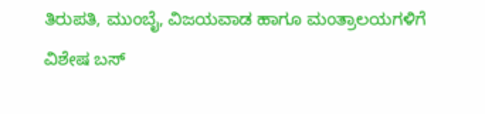ತಿರುಪತಿ, ಮುಂಬೈ, ವಿಜಯವಾಡ ಹಾಗೂ ಮಂತ್ರಾಲಯಗಳಿಗೆ ವಿಶೇಷ ಬಸ್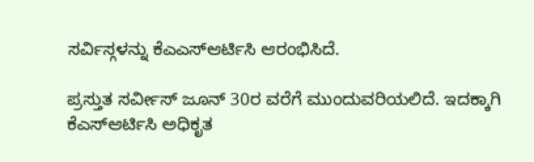ಸರ್ವಿಸ್ಗಳನ್ನು ಕೆಎಎಸ್ಆರ್ಟಿಸಿ ಆರಂಭಿಸಿದೆ.

ಪ್ರಸ್ತುತ ಸರ್ವೀಸ್ ಜೂನ್ 30ರ ವರೆಗೆ ಮುಂದುವರಿಯಲಿದೆ. ಇದಕ್ಕಾಗಿ ಕೆಎಸ್ಆರ್ಟಿಸಿ ಅಧಿಕೃತ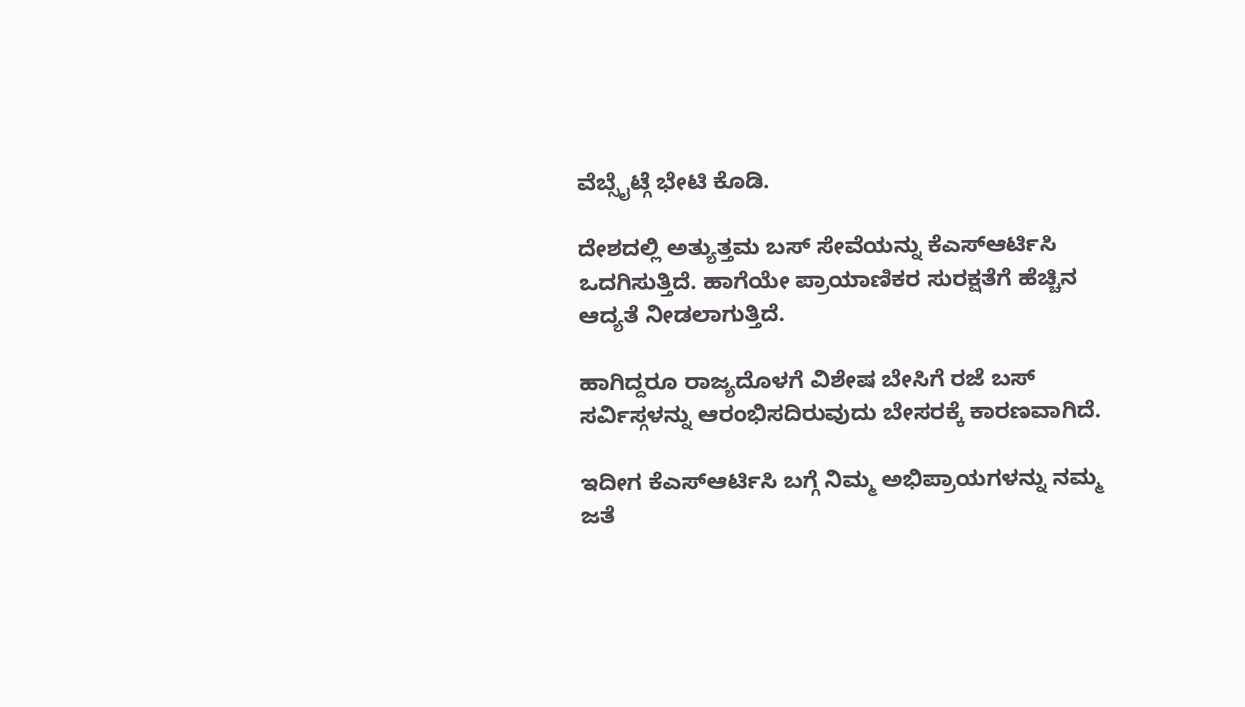ವೆಬ್ಸೈಟ್ಗೆ ಭೇಟಿ ಕೊಡಿ.

ದೇಶದಲ್ಲಿ ಅತ್ಯುತ್ತಮ ಬಸ್ ಸೇವೆಯನ್ನು ಕೆಎಸ್ಆರ್ಟಿಸಿ ಒದಗಿಸುತ್ತಿದೆ. ಹಾಗೆಯೇ ಪ್ರಾಯಾಣಿಕರ ಸುರಕ್ಷತೆಗೆ ಹೆಚ್ಚಿನ ಆದ್ಯತೆ ನೀಡಲಾಗುತ್ತಿದೆ.

ಹಾಗಿದ್ದರೂ ರಾಜ್ಯದೊಳಗೆ ವಿಶೇಷ ಬೇಸಿಗೆ ರಜೆ ಬಸ್ ಸರ್ವಿಸ್ಗಳನ್ನು ಆರಂಭಿಸದಿರುವುದು ಬೇಸರಕ್ಕೆ ಕಾರಣವಾಗಿದೆ.

ಇದೀಗ ಕೆಎಸ್ಆರ್ಟಿಸಿ ಬಗ್ಗೆ ನಿಮ್ಮ ಅಭಿಪ್ರಾಯಗಳನ್ನು ನಮ್ಮ ಜತೆ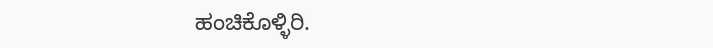ಹಂಚಿಕೊಳ್ಳಿರಿ.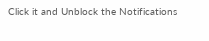Click it and Unblock the Notifications